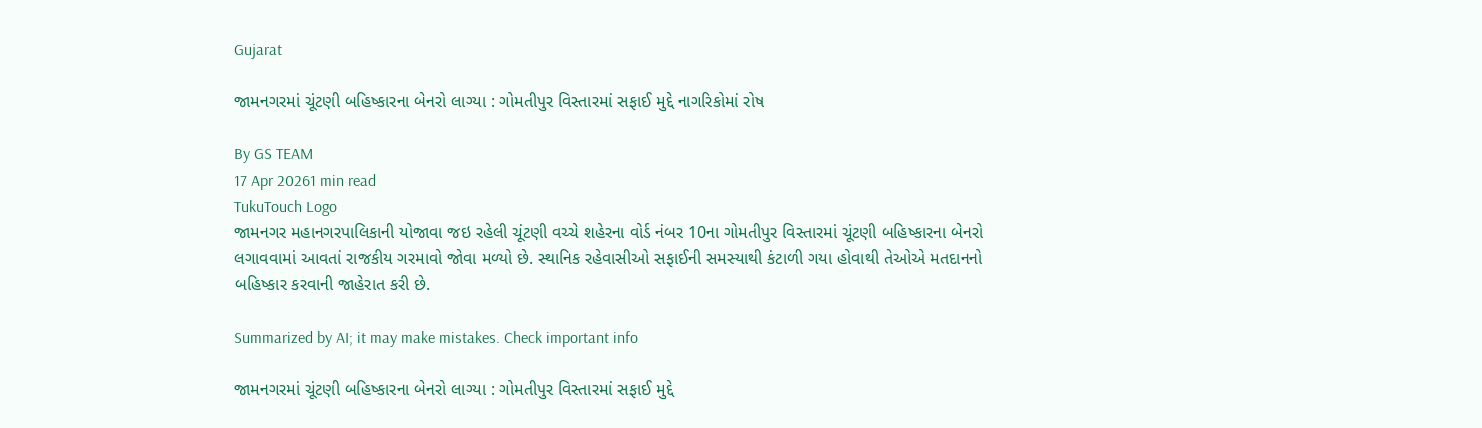Gujarat

જામનગરમાં ચૂંટણી બહિષ્કારના બેનરો લાગ્યા : ગોમતીપુર વિસ્તારમાં સફાઈ મુદ્દે નાગરિકોમાં રોષ

By GS TEAM
17 Apr 20261 min read
TukuTouch Logo
જામનગર મહાનગરપાલિકાની યોજાવા જઇ રહેલી ચૂંટણી વચ્ચે શહેરના વોર્ડ નંબર 10ના ગોમતીપુર વિસ્તારમાં ચૂંટણી બહિષ્કારના બેનરો લગાવવામાં આવતાં રાજકીય ગરમાવો જોવા મળ્યો છે. સ્થાનિક રહેવાસીઓ સફાઈની સમસ્યાથી કંટાળી ગયા હોવાથી તેઓએ મતદાનનો બહિષ્કાર કરવાની જાહેરાત કરી છે.

Summarized by AI; it may make mistakes. Check important info

જામનગરમાં ચૂંટણી બહિષ્કારના બેનરો લાગ્યા : ગોમતીપુર વિસ્તારમાં સફાઈ મુદ્દે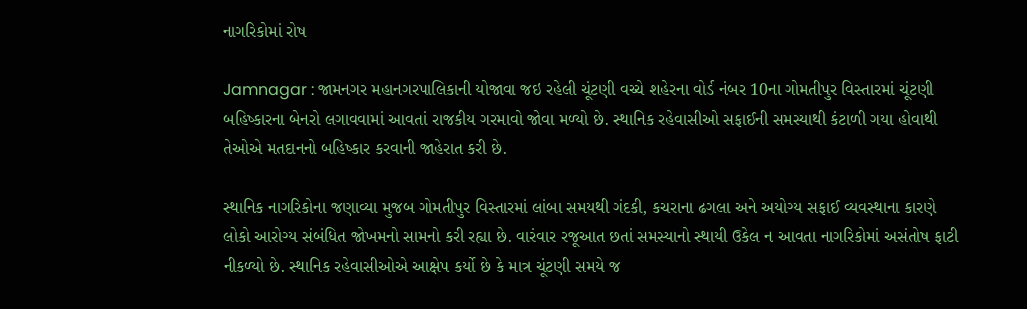નાગરિકોમાં રોષ

Jamnagar : જામનગર મહાનગરપાલિકાની યોજાવા જઇ રહેલી ચૂંટણી વચ્ચે શહેરના વોર્ડ નંબર 10ના ગોમતીપુર વિસ્તારમાં ચૂંટણી બહિષ્કારના બેનરો લગાવવામાં આવતાં રાજકીય ગરમાવો જોવા મળ્યો છે. સ્થાનિક રહેવાસીઓ સફાઈની સમસ્યાથી કંટાળી ગયા હોવાથી તેઓએ મતદાનનો બહિષ્કાર કરવાની જાહેરાત કરી છે.

સ્થાનિક નાગરિકોના જણાવ્યા મુજબ ગોમતીપુર વિસ્તારમાં લાંબા સમયથી ગંદકી, કચરાના ઢગલા અને અયોગ્ય સફાઈ વ્યવસ્થાના કારણે લોકો આરોગ્ય સંબંધિત જોખમનો સામનો કરી રહ્યા છે. વારંવાર રજૂઆત છતાં સમસ્યાનો સ્થાયી ઉકેલ ન આવતા નાગરિકોમાં અસંતોષ ફાટી નીકળ્યો છે. સ્થાનિક રહેવાસીઓએ આક્ષેપ કર્યો છે કે માત્ર ચૂંટણી સમયે જ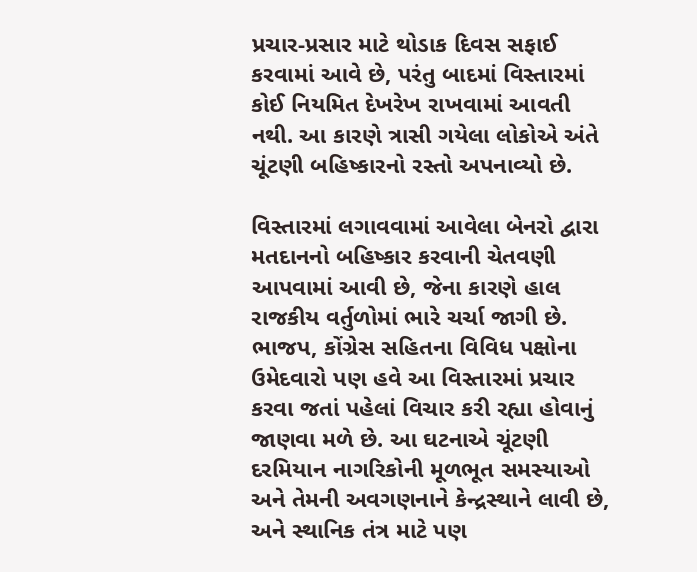પ્રચાર-પ્રસાર માટે થોડાક દિવસ સફાઈ કરવામાં આવે છે, પરંતુ બાદમાં વિસ્તારમાં કોઈ નિયમિત દેખરેખ રાખવામાં આવતી નથી. આ કારણે ત્રાસી ગયેલા લોકોએ અંતે ચૂંટણી બહિષ્કારનો રસ્તો અપનાવ્યો છે.

વિસ્તારમાં લગાવવામાં આવેલા બેનરો દ્વારા મતદાનનો બહિષ્કાર કરવાની ચેતવણી આપવામાં આવી છે, જેના કારણે હાલ રાજકીય વર્તુળોમાં ભારે ચર્ચા જાગી છે. ભાજપ, કોંગ્રેસ સહિતના વિવિધ પક્ષોના ઉમેદવારો પણ હવે આ વિસ્તારમાં પ્રચાર કરવા જતાં પહેલાં વિચાર કરી રહ્યા હોવાનું જાણવા મળે છે. આ ઘટનાએ ચૂંટણી દરમિયાન નાગરિકોની મૂળભૂત સમસ્યાઓ અને તેમની અવગણનાને કેન્દ્રસ્થાને લાવી છે, અને સ્થાનિક તંત્ર માટે પણ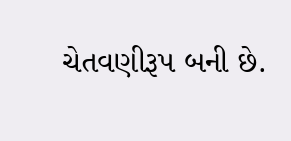ચેતવણીરૂપ બની છે.